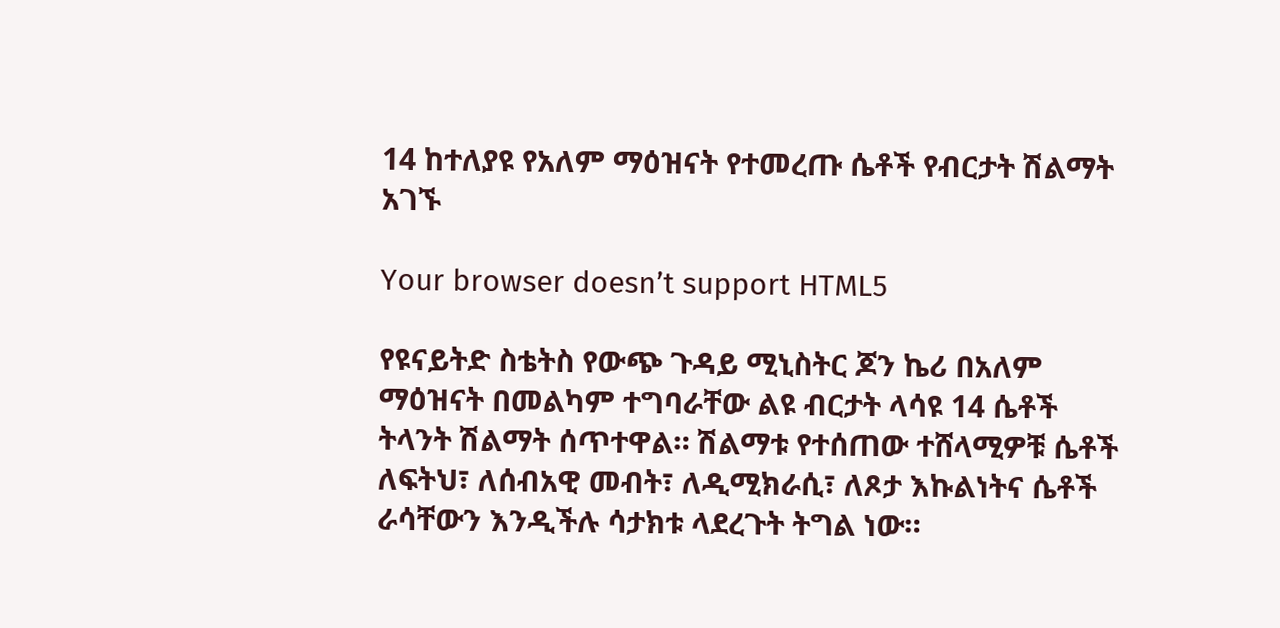14 ከተለያዩ የአለም ማዕዝናት የተመረጡ ሴቶች የብርታት ሽልማት አገኙ

Your browser doesn’t support HTML5

የዩናይትድ ስቴትስ የውጭ ጉዳይ ሚኒስትር ጆን ኬሪ በአለም ማዕዝናት በመልካም ተግባራቸው ልዩ ብርታት ላሳዩ 14 ሴቶች ትላንት ሽልማት ሰጥተዋል። ሽልማቱ የተሰጠው ተሸላሚዎቹ ሴቶች ለፍትህ፣ ለሰብአዊ መብት፣ ለዲሚክራሲ፣ ለጾታ እኩልነትና ሴቶች ራሳቸውን እንዲችሉ ሳታክቱ ላደረጉት ትግል ነው።